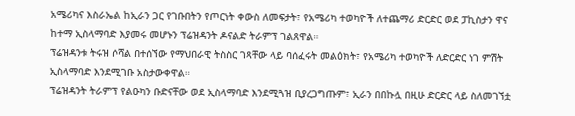አሜሪካና እስራኤል ከኢራን ጋር የገቡበትን የጦርነት ቀውስ ለመፍታት፣ የአሜሪካ ተወካዮች ለተጨማሪ ድርድር ወደ ፓኪስታን ዋና ከተማ ኢስላማባድ እያመሩ መሆኑን ፕሬዝዳንት ዶናልድ ትራምፕ ገልጸዋል።
ፕሬዝዳንቱ ትሩዝ ሶሻል በተሰኘው የማህበራዊ ትስስር ገጻቸው ላይ ባሰፈሩት መልዕክት፣ የአሜሪካ ተወካዮች ለድርድር ነገ ምሽት ኢስላማባድ እንደሚገቡ አስታውቀዋል።
ፕሬዝዳንት ትራምፕ የልዑካን ቡድናቸው ወደ ኢስላማባድ እንደሚጓዝ ቢያረጋግጡም፣ ኢራን በበኩሏ በዚሁ ድርድር ላይ ስለመገኘቷ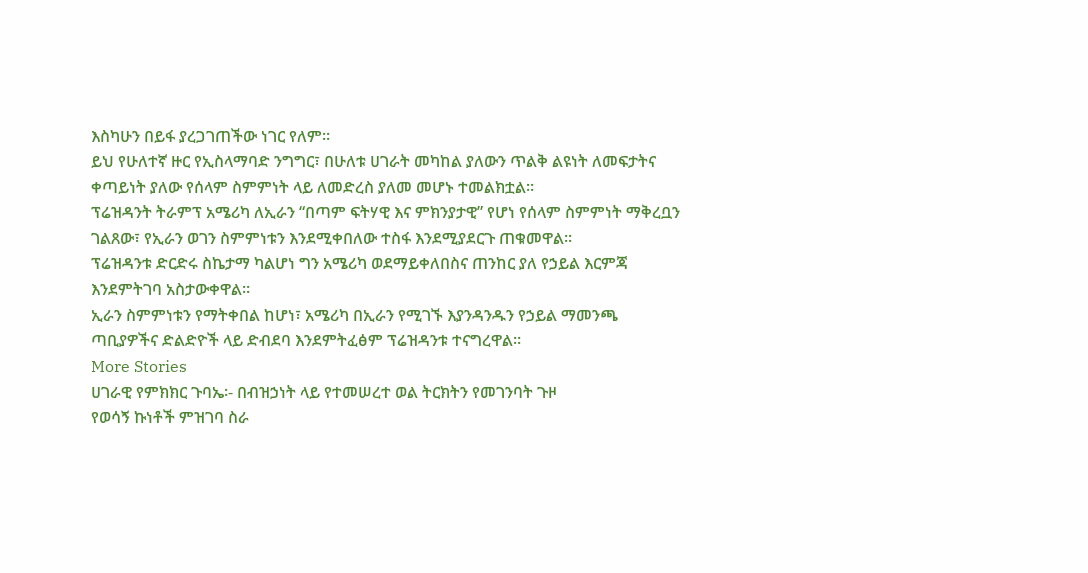እስካሁን በይፋ ያረጋገጠችው ነገር የለም።
ይህ የሁለተኛ ዙር የኢስላማባድ ንግግር፣ በሁለቱ ሀገራት መካከል ያለውን ጥልቅ ልዩነት ለመፍታትና ቀጣይነት ያለው የሰላም ስምምነት ላይ ለመድረስ ያለመ መሆኑ ተመልክቷል።
ፕሬዝዳንት ትራምፕ አሜሪካ ለኢራን “በጣም ፍትሃዊ እና ምክንያታዊ” የሆነ የሰላም ስምምነት ማቅረቧን ገልጸው፣ የኢራን ወገን ስምምነቱን እንደሚቀበለው ተስፋ እንደሚያደርጉ ጠቁመዋል።
ፕሬዝዳንቱ ድርድሩ ስኬታማ ካልሆነ ግን አሜሪካ ወደማይቀለበስና ጠንከር ያለ የኃይል እርምጃ እንደምትገባ አስታውቀዋል።
ኢራን ስምምነቱን የማትቀበል ከሆነ፣ አሜሪካ በኢራን የሚገኙ እያንዳንዱን የኃይል ማመንጫ ጣቢያዎችና ድልድዮች ላይ ድብደባ እንደምትፈፅም ፕሬዝዳንቱ ተናግረዋል።
More Stories
ሀገራዊ የምክክር ጉባኤ፡- በብዝኃነት ላይ የተመሠረተ ወል ትርክትን የመገንባት ጉዞ
የወሳኝ ኩነቶች ምዝገባ ስራ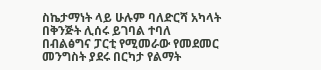ስኬታማነት ላይ ሁሉም ባለድርሻ አካላት በቅንጅት ሊሰሩ ይገባል ተባለ
በብልፅግና ፓርቲ የሚመራው የመደመር መንግስት ያደሩ በርካታ የልማት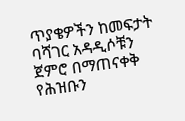ጥያቄዎችን ከመፍታት ባሻገር አዳዲሶቹን ጀምሮ በማጠናቀቅ የሕዝቡን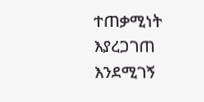ተጠቃሚነት እያረጋገጠ እንደሚገኝ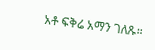አቶ ፍቅሬ አማን ገለጹ።